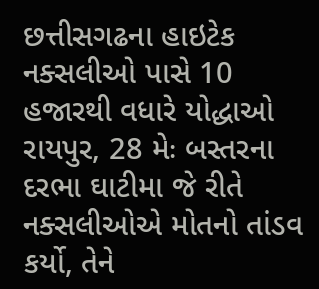છત્તીસગઢના હાઇટેક નક્સલીઓ પાસે 10 હજારથી વધારે યોદ્ધાઓ
રાયપુર, 28 મેઃ બસ્તરના દરભા ઘાટીમા જે રીતે નક્સલીઓએ મોતનો તાંડવ કર્યો, તેને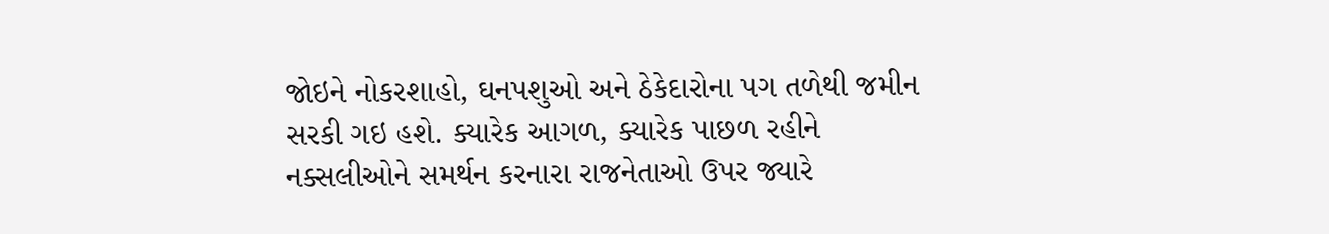જોઇને નોકરશાહો, ઘનપશુઓ અને ઠેકેદારોના પગ તળેથી જમીન સરકી ગઇ હશે. ક્યારેક આગળ, ક્યારેક પાછળ રહીને નક્સલીઓને સમર્થન કરનારા રાજનેતાઓ ઉપર જ્યારે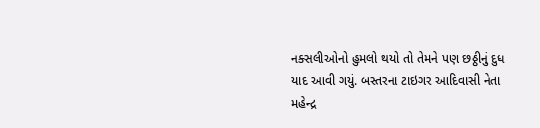નક્સલીઓનો હુમલો થયો તો તેમને પણ છઠ્ઠીનું દુધ યાદ આવી ગયું. બસ્તરના ટાઇગર આદિવાસી નેતા મહેન્દ્ર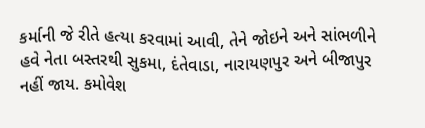કર્માની જે રીતે હત્યા કરવામાં આવી, તેને જોઇને અને સાંભળીને હવે નેતા બસ્તરથી સુકમા, દંતેવાડા, નારાયણપુર અને બીજાપુર નહીં જાય. કમોવેશ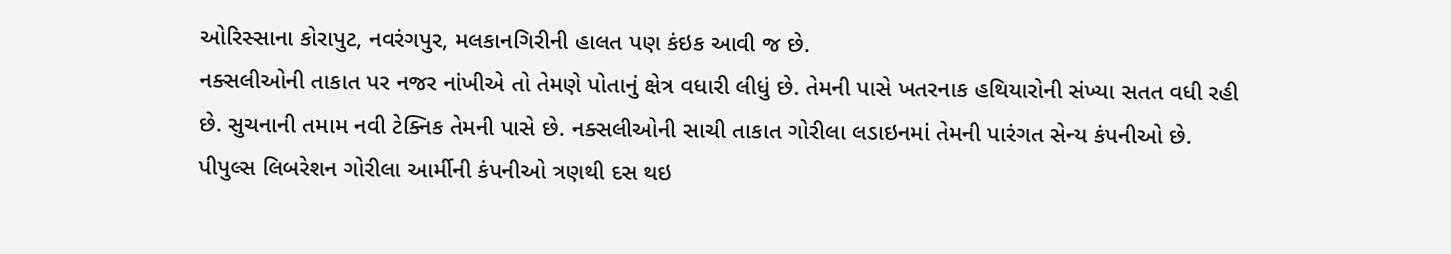ઓરિસ્સાના કોરાપુટ, નવરંગપુર, મલકાનગિરીની હાલત પણ કંઇક આવી જ છે.
નક્સલીઓની તાકાત પર નજર નાંખીએ તો તેમણે પોતાનું ક્ષેત્ર વધારી લીધું છે. તેમની પાસે ખતરનાક હથિયારોની સંખ્યા સતત વધી રહી છે. સુચનાની તમામ નવી ટેક્નિક તેમની પાસે છે. નક્સલીઓની સાચી તાકાત ગોરીલા લડાઇનમાં તેમની પારંગત સેન્ય કંપનીઓ છે.
પીપુલ્સ લિબરેશન ગોરીલા આર્મીની કંપનીઓ ત્રણથી દસ થઇ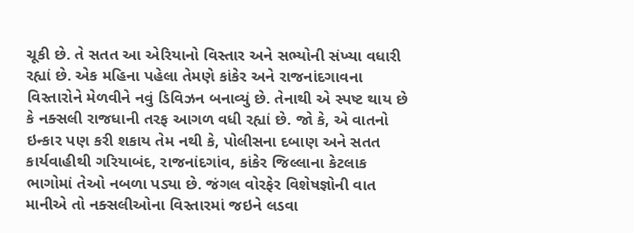ચૂકી છે. તે સતત આ એરિયાનો વિસ્તાર અને સભ્યોની સંખ્યા વધારી રહ્યાં છે. એક મહિના પહેલા તેમણે કાંકેર અને રાજનાંદગાવના વિસ્તારોને મેળવીને નવું ડિવિઝન બનાવ્યું છે. તેનાથી એ સ્પષ્ટ થાય છે કે નક્સલી રાજધાની તરફ આગળ વધી રહ્યાં છે. જો કે, એ વાતનો ઇન્કાર પણ કરી શકાય તેમ નથી કે, પોલીસના દબાણ અને સતત કાર્યવાહીથી ગરિયાબંદ, રાજનાંદગાંવ, કાંકેર જિલ્લાના કેટલાક ભાગોમાં તેઓ નબળા પડ્યા છે. જંગલ વોરફેર વિશેષજ્ઞોની વાત માનીએ તો નક્સલીઓના વિસ્તારમાં જઇને લડવા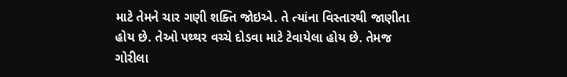માટે તેમને ચાર ગણી શક્તિ જોઇએ. તે ત્યાંના વિસ્તારથી જાણીતા હોય છે. તેઓ પથ્થર વચ્ચે દોડવા માટે ટેવાયેલા હોય છે. તેમજ ગોરીલા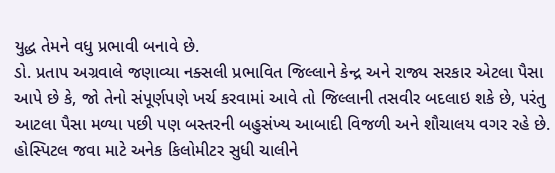યુદ્ધ તેમને વધુ પ્રભાવી બનાવે છે.
ડો. પ્રતાપ અગ્રવાલે જણાવ્યા નક્સલી પ્રભાવિત જિલ્લાને કેન્દ્ર અને રાજ્ય સરકાર એટલા પૈસા આપે છે કે, જો તેનો સંપૂર્ણપણે ખર્ચ કરવામાં આવે તો જિલ્લાની તસવીર બદલાઇ શકે છે, પરંતુ આટલા પૈસા મળ્યા પછી પણ બસ્તરની બહુસંખ્ય આબાદી વિજળી અને શૌચાલય વગર રહે છે. હોસ્પિટલ જવા માટે અનેક કિલોમીટર સુધી ચાલીને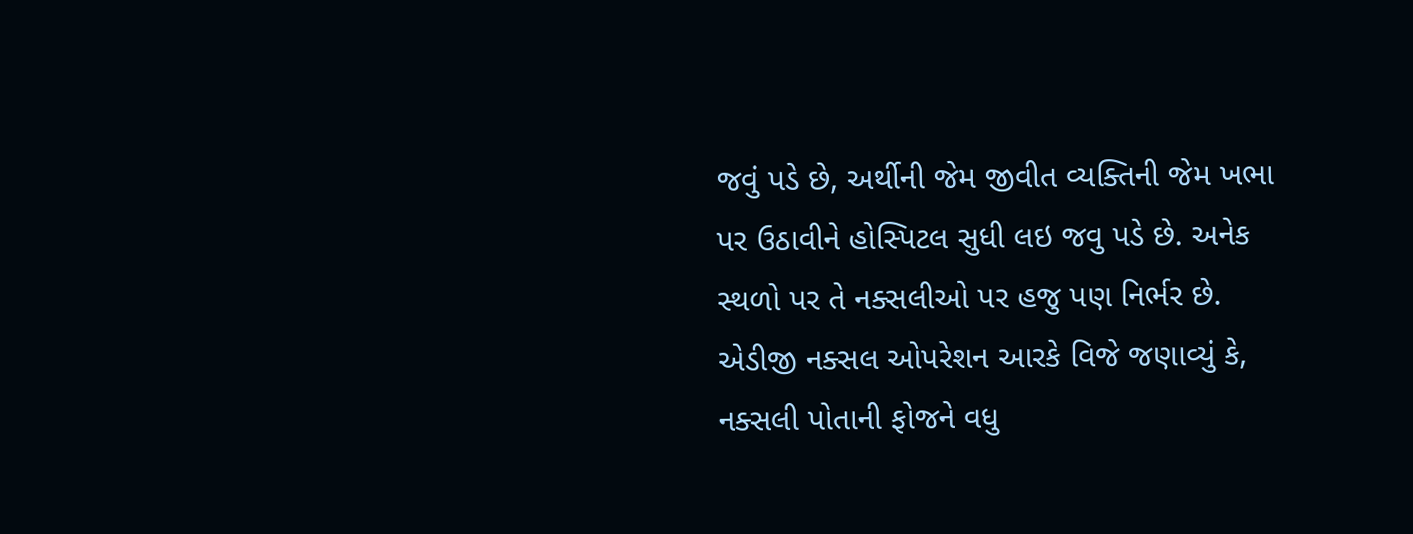જવું પડે છે, અર્થીની જેમ જીવીત વ્યક્તિની જેમ ખભા પર ઉઠાવીને હોસ્પિટલ સુધી લઇ જવુ પડે છે. અનેક સ્થળો પર તે નક્સલીઓ પર હજુ પણ નિર્ભર છે. એડીજી નક્સલ ઓપરેશન આરકે વિજે જણાવ્યું કે, નક્સલી પોતાની ફોજને વધુ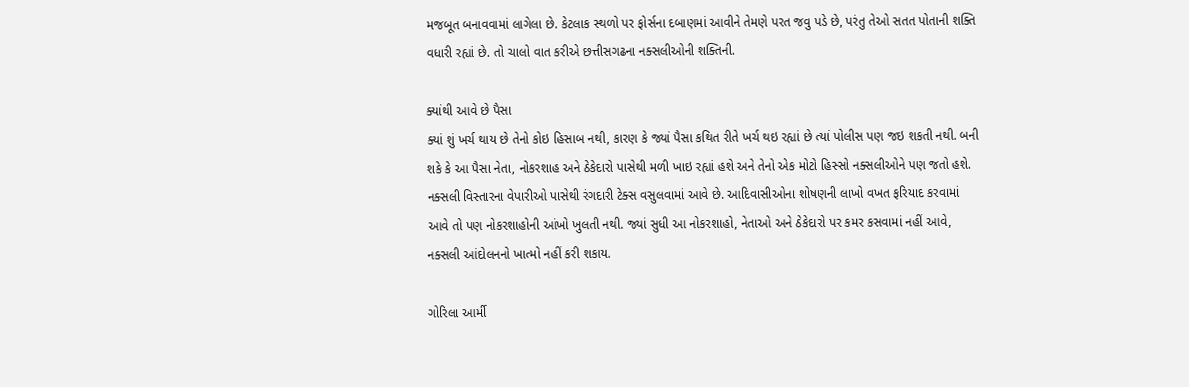મજબૂત બનાવવામાં લાગેલા છે. કેટલાક સ્થળો પર ફોર્સના દબાણમાં આવીને તેમણે પરત જવુ પડે છે, પરંતુ તેઓ સતત પોતાની શક્તિ વધારી રહ્યાં છે. તો ચાલો વાત કરીએ છત્તીસગઢના નક્સલીઓની શક્તિની.

ક્યાંથી આવે છે પૈસા
ક્યાં શું ખર્ચ થાય છે તેનો કોઇ હિસાબ નથી, કારણ કે જ્યાં પૈસા કથિત રીતે ખર્ચ થઇ રહ્યાં છે ત્યાં પોલીસ પણ જઇ શકતી નથી. બની શકે કે આ પૈસા નેતા, નોકરશાહ અને ઠેકેદારો પાસેથી મળી ખાઇ રહ્યાં હશે અને તેનો એક મોટો હિસ્સો નક્સલીઓને પણ જતો હશે. નક્સલી વિસ્તારના વેપારીઓ પાસેથી રંગદારી ટેક્સ વસુલવામાં આવે છે. આદિવાસીઓના શોષણની લાખો વખત ફરિયાદ કરવામાં આવે તો પણ નોકરશાહોની આંખો ખુલતી નથી. જ્યાં સુધી આ નોકરશાહો, નેતાઓ અને ઠેકેદારો પર કમર કસવામાં નહીં આવે, નક્સલી આંદોલનનો ખાત્મો નહીં કરી શકાય.

ગોરિલા આર્મી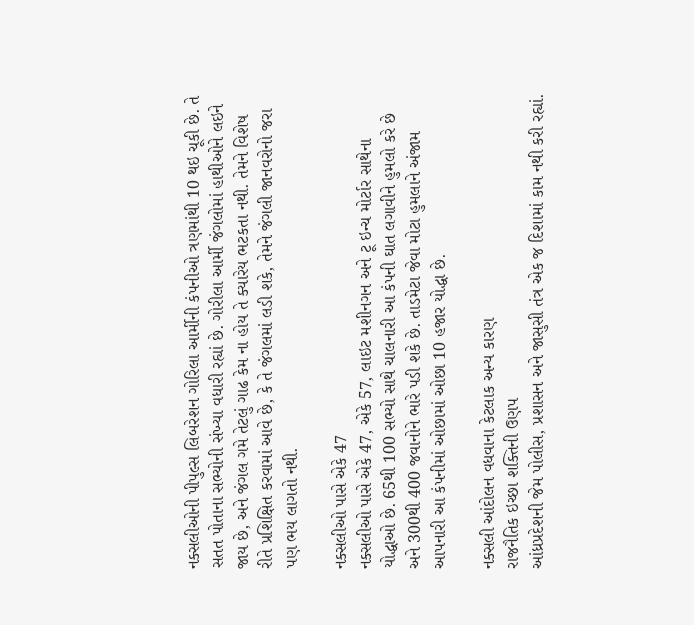નક્સલીઓની પીપુલ્સ લિબરેશન ગોરિલા આર્મીની કંપનીઓ ત્રણમાંથી 10 થઇ ચૂકી છે. તે સતત પોતાના સભ્યોની સંખ્યા વધારી રહ્યાં છે. ગોરીલા આર્મી જંગલોમાં હાથીઓને લઇને જાય છે, અને જંગલ ગમે તેટલું ગાઢ કેમ ના હોય તે ક્યારેય ભટકતા નથી. તેમને વિશેષ રીતે પ્રશિક્ષિત કરવામાં આવે છે, કે તે જંગલમાં લડી શકે, તેમને જંગલી જાનવરોનો જરા પણ ભય લાગતો નથી.

નક્સલીઓ પાસે એકે 47
નક્સલીઓ પાસે એકે 47, એકે 57, લાઇટ મશીનગન અને ટૂ ઇન્ચ મોર્ટાર સાથેના યોદ્ધાઓ છે. 65થી 100 સભ્યો સાથે ચાલનારી આ કંપની ઘાત લગાવીને હુમલો કરે છે અને 300થી 400 જવાનોને ભારે પડી શકે છે. તાડમેટા જેવા મોટા હુમલાને અંજામ આપનારી આ કંપનીમાં ઓછામાં ઓછા 10 હજાર યોદ્ધા છે.

નક્સલી આંદોલન વધવાના કેટલાક અન્ય કારણ
રાજનૈતિક ઇચ્છા શક્તિની ઉણપ
આંધ્રપ્રદેશની જેમ પોલીસ, પ્રશાસન અને જાસુસી તંત્ર એક જ દિશામાં કામ નથી કરી રહ્યાં.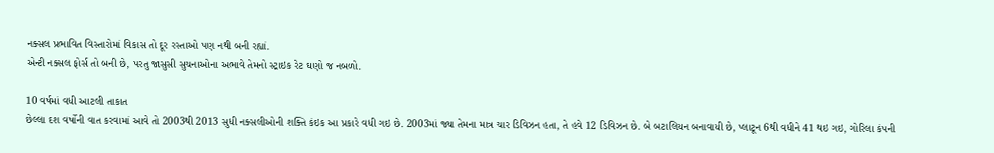નક્સલ પ્રભાવિત વિસ્તારોમાં વિકાસ તો દૂર રસ્તાઓ પણ નથી બની રહ્યાં.
એન્ટી નક્સલ ફોર્સ તો બની છે, પરતુ જાસુસી સુચનાઓના અભાવે તેમનો સ્ટ્રાઇક રેટ ઘણો જ નબળો.

10 વર્ષમાં વધી આટલી તાકાત
છેલ્લા દશ વર્ષોની વાત કરવામાં આવે તો 2003થી 2013 સુધી નક્સલીઓની શક્તિ કંઇક આ પ્રકારે વધી ગઇ છે. 2003માં જ્યા તેમના માત્ર ચાર ડિવિઝન હતા, તે હવે 12 ડિવિઝન છે. બે બટાલિયન બનાવાયી છે, પ્લાટૂન 6થી વધીને 41 થઇ ગઇ, ગોરિલા કંપની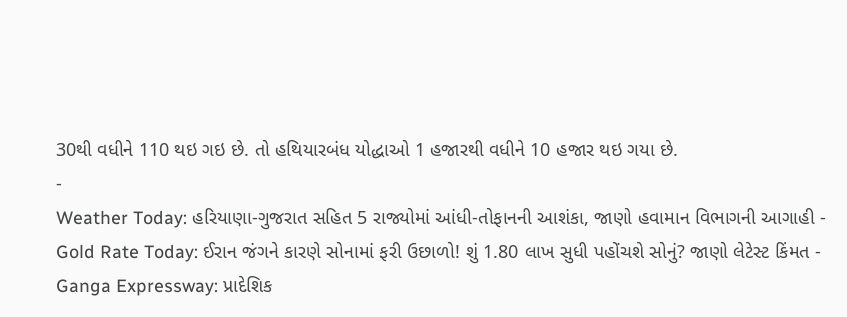30થી વધીને 110 થઇ ગઇ છે. તો હથિયારબંધ યોદ્ધાઓ 1 હજારથી વધીને 10 હજાર થઇ ગયા છે.
-
Weather Today: હરિયાણા-ગુજરાત સહિત 5 રાજ્યોમાં આંધી-તોફાનની આશંકા, જાણો હવામાન વિભાગની આગાહી -
Gold Rate Today: ઈરાન જંગને કારણે સોનામાં ફરી ઉછાળો! શું 1.80 લાખ સુધી પહોંચશે સોનું? જાણો લેટેસ્ટ કિંમત -
Ganga Expressway: પ્રાદેશિક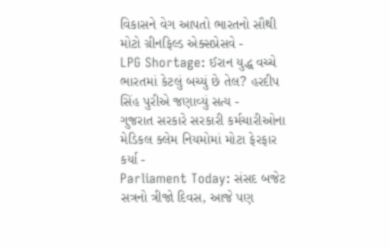વિકાસને વેગ આપતો ભારતનો સૌથી મોટો ગ્રીનફિલ્ડ એક્સપ્રેસવે -
LPG Shortage: ઈરાન યુદ્ધ વચ્ચે ભારતમાં કેટલું બચ્યું છે તેલ? હરદીપ સિંહ પુરીએ જણાવ્યું સત્ય -
ગુજરાત સરકારે સરકારી કર્મચારીઓના મેડિકલ ક્લેમ નિયમોમાં મોટા ફેરફાર કર્યા -
Parliament Today: સંસદ બજેટ સત્રનો ત્રીજો દિવસ, આજે પણ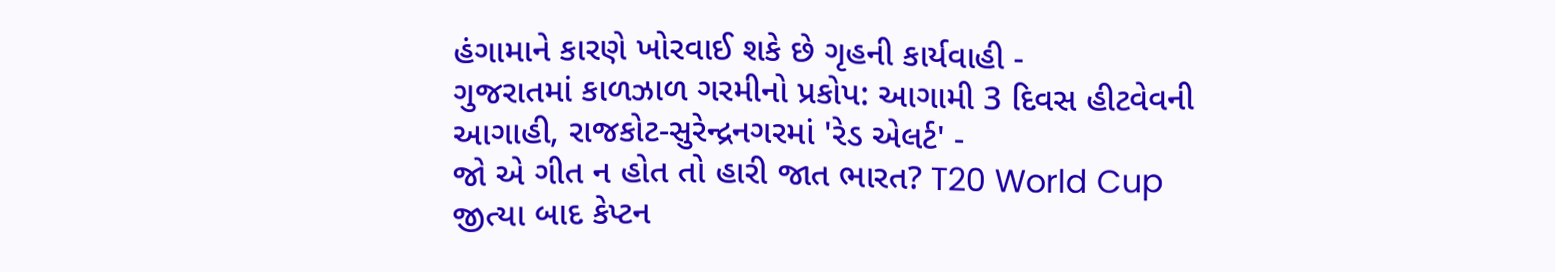હંગામાને કારણે ખોરવાઈ શકે છે ગૃહની કાર્યવાહી -
ગુજરાતમાં કાળઝાળ ગરમીનો પ્રકોપ: આગામી 3 દિવસ હીટવેવની આગાહી, રાજકોટ-સુરેન્દ્રનગરમાં 'રેડ એલર્ટ' -
જો એ ગીત ન હોત તો હારી જાત ભારત? T20 World Cup જીત્યા બાદ કેપ્ટન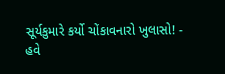સૂર્યકુમારે કર્યો ચોંકાવનારો ખુલાસો! -
હવે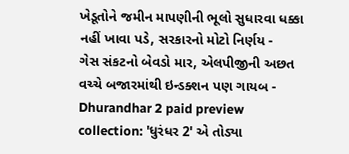ખેડૂતોને જમીન માપણીની ભૂલો સુધારવા ધક્કા નહીં ખાવા પડે, સરકારનો મોટો નિર્ણય -
ગેસ સંકટનો બેવડો માર, એલપીજીની અછત વચ્ચે બજારમાંથી ઇન્ડક્શન પણ ગાયબ -
Dhurandhar 2 paid preview collection: 'ધુરંધર 2' એ તોડ્યા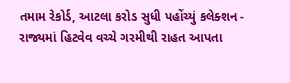તમામ રેકોર્ડ, આટલા કરોડ સુધી પહોંચ્યું કલેક્શન -
રાજ્યમાં હિટવેવ વચ્ચે ગરમીથી રાહત આપતા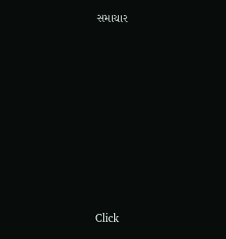સમાચાર












Click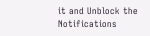it and Unblock the Notifications